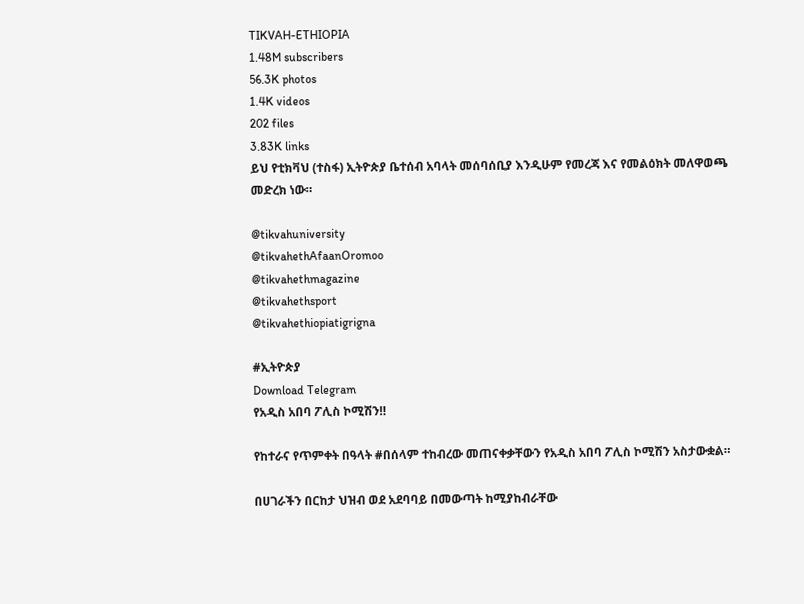TIKVAH-ETHIOPIA
1.48M subscribers
56.3K photos
1.4K videos
202 files
3.83K links
ይህ የቲክቫህ (ተስፋ) ኢትዮጵያ ቤተሰብ አባላት መሰባሰቢያ እንዲሁም የመረጃ እና የመልዕክት መለዋወጫ መድረክ ነው።

@tikvahuniversity
@tikvahethAfaanOromoo
@tikvahethmagazine
@tikvahethsport
@tikvahethiopiatigrigna

#ኢትዮጵያ
Download Telegram
የአዲስ አበባ ፖሊስ ኮሚሽን‼

የከተራና የጥምቀት በዓላት #በሰላም ተከብረው መጠናቀቃቸውን የአዲስ አበባ ፖሊስ ኮሚሽን አስታውቋል።

በሀገራችን በርከታ ህዝብ ወደ አደባባይ በመውጣት ከሚያከብራቸው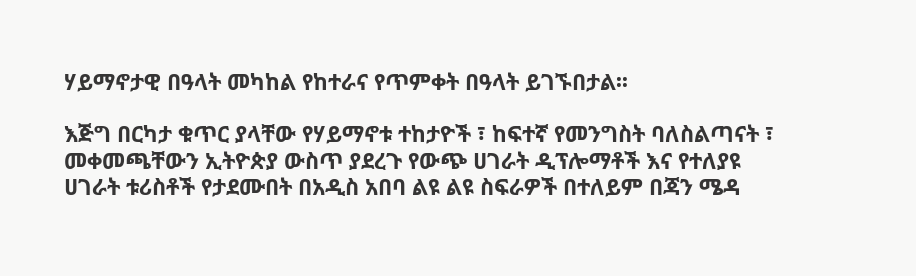ሃይማኖታዊ በዓላት መካከል የከተራና የጥምቀት በዓላት ይገኙበታል፡፡

እጅግ በርካታ ቁጥር ያላቸው የሃይማኖቱ ተከታዮች ፣ ከፍተኛ የመንግስት ባለስልጣናት ፣ መቀመጫቸውን ኢትዮጵያ ውስጥ ያደረጉ የውጭ ሀገራት ዲፕሎማቶች እና የተለያዩ ሀገራት ቱሪስቶች የታደሙበት በአዲስ አበባ ልዩ ልዩ ስፍራዎች በተለይም በጃን ሜዳ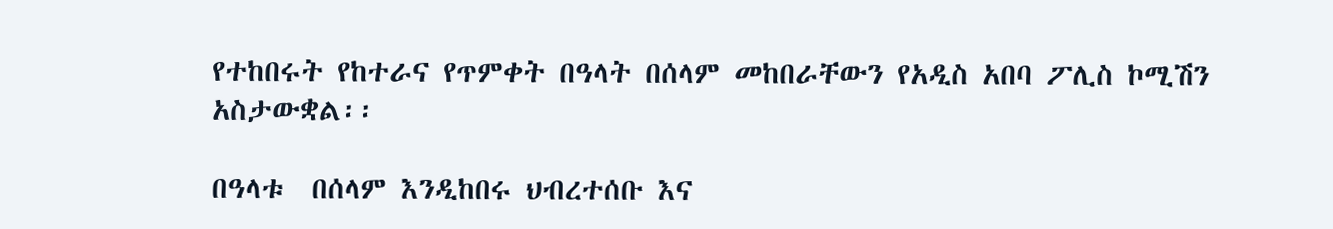የተከበሩት የከተራና የጥምቀት በዓላት በሰላም መከበራቸውን የአዲስ አበባ ፖሊስ ኮሚሽን አስታውቋል፡፡

በዓላቱ  በሰላም እንዲከበሩ ህብረተሰቡ እና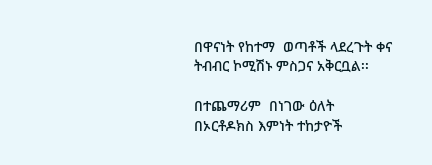በዋናነት የከተማ  ወጣቶች ላደረጉት ቀና ትብብር ኮሚሽኑ ምስጋና አቅርቧል፡፡

በተጨማሪም  በነገው ዕለት  በኦርቶዶክስ እምነት ተከታዮች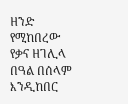ዘንድ  የሚከበረው የቃና ዘገሊላ በዓል በሰላም እንዲከበር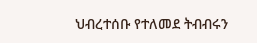ህብረተሰቡ የተለመደ ትብብሩን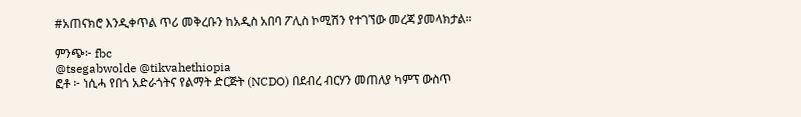#አጠናክሮ እንዲቀጥል ጥሪ መቅረቡን ከአዲስ አበባ ፖሊስ ኮሚሽን የተገኘው መረጃ ያመላክታል።

ምንጭ፦ fbc
@tsegabwolde @tikvahethiopia
ፎቶ ፦ ነሲሓ የበጎ አድራጎትና የልማት ድርጅት (NCDO) በደብረ ብርሃን መጠለያ ካምፕ ውስጥ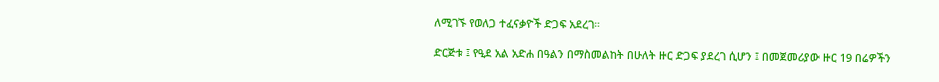ለሚገኙ የወለጋ ተፈናቃዮች ድጋፍ አደረገ።

ድርጅቱ ፤ የዒደ አል አድሐ በዓልን በማስመልከት በሁለት ዙር ድጋፍ ያደረገ ሲሆን ፤ በመጀመሪያው ዙር 19 በሬዎችን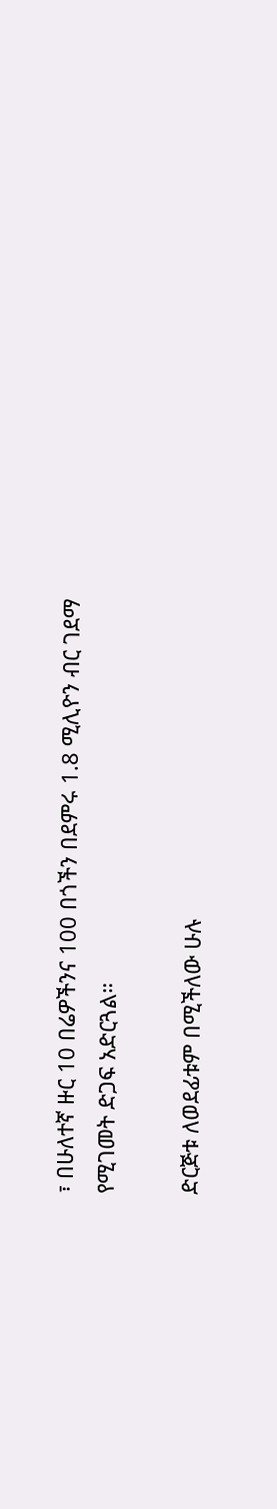፣ በሁለተኛ ዙር 10 በሬዎችንና 100 በጎችን በደምሩ 1.8 ሚሊዮን ብር ገደማ የሚገመት ድጋፍ አድርጓል።

ድርጅቱ ለወደፊቱም በሚችለው ሁሉ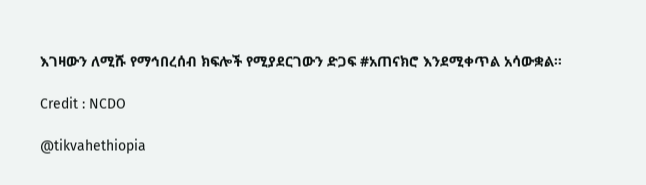እገዛውን ለሚሹ የማኅበረሰብ ክፍሎች የሚያደርገውን ድጋፍ #አጠናክሮ እንደሚቀጥል አሳውቋል።

Credit : NCDO

@tikvahethiopia